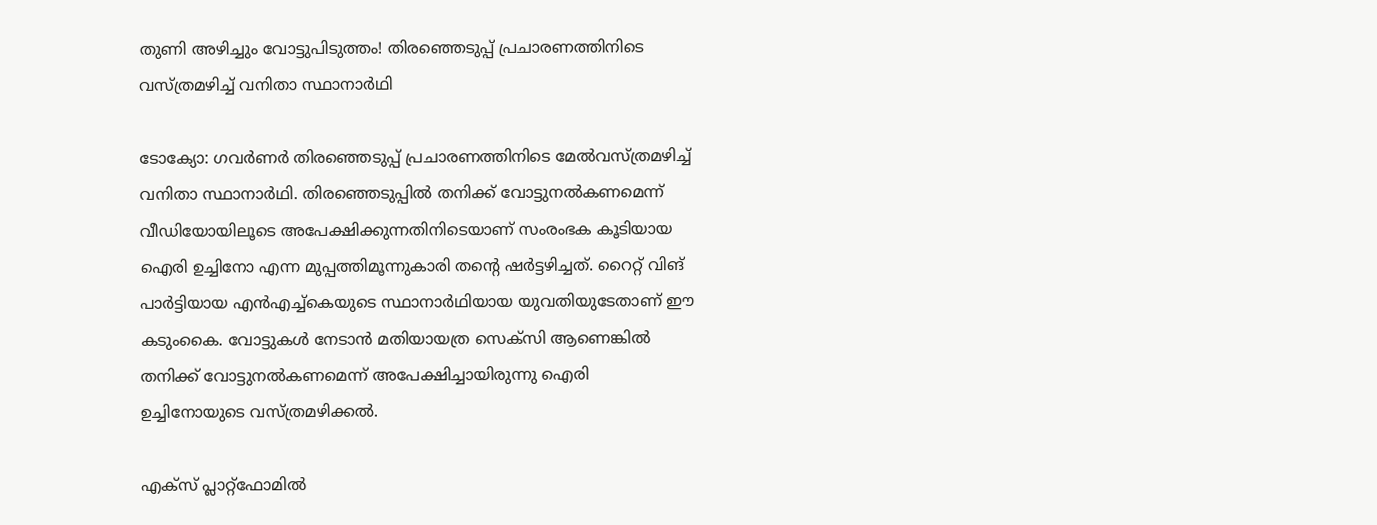തുണി അഴിച്ചും വോട്ടുപിടുത്തം! തിരഞ്ഞെടുപ്പ് പ്രചാരണത്തിനിടെ വസ്ത്രമഴിച്ച് വനിതാ സ്ഥാനാർഥി

ടോക്യോ: ഗവര്‍ണര്‍ തിരഞ്ഞെടുപ്പ് പ്രചാരണത്തിനിടെ മേല്‍വസ്ത്രമഴിച്ച് വനിതാ സ്ഥാനാര്‍ഥി. തിരഞ്ഞെടുപ്പില്‍ തനിക്ക് വോട്ടുനല്‍കണമെന്ന് വീഡിയോയിലൂടെ അപേക്ഷിക്കുന്നതിനിടെയാണ് സംരംഭക കൂടിയായ ഐരി ഉച്ചിനോ എന്ന മുപ്പത്തിമൂന്നുകാരി തന്റെ ഷര്‍ട്ടഴിച്ചത്. റൈറ്റ് വിങ് പാര്‍ട്ടിയായ എന്‍എച്ച്‌കെയുടെ സ്ഥാനാര്‍ഥിയായ യുവതിയുടേതാണ് ഈ കടുംകൈ. വോട്ടുകള്‍ നേടാന്‍ മതിയായത്ര സെക്‌സി ആണെങ്കില്‍ തനിക്ക് വോട്ടുനല്‍കണമെന്ന് അപേക്ഷിച്ചായിരുന്നു ഐരി ഉച്ചിനോയുടെ വസ്ത്രമഴിക്കല്‍.

എക്‌സ് പ്ലാറ്റ്‌ഫോമില്‍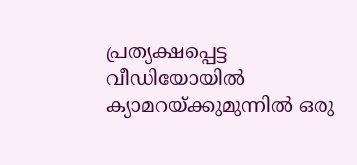പ്രത്യക്ഷപ്പെട്ട വീഡിയോയില്‍ ക്യാമറയ്ക്കുമുന്നില്‍ ഒരു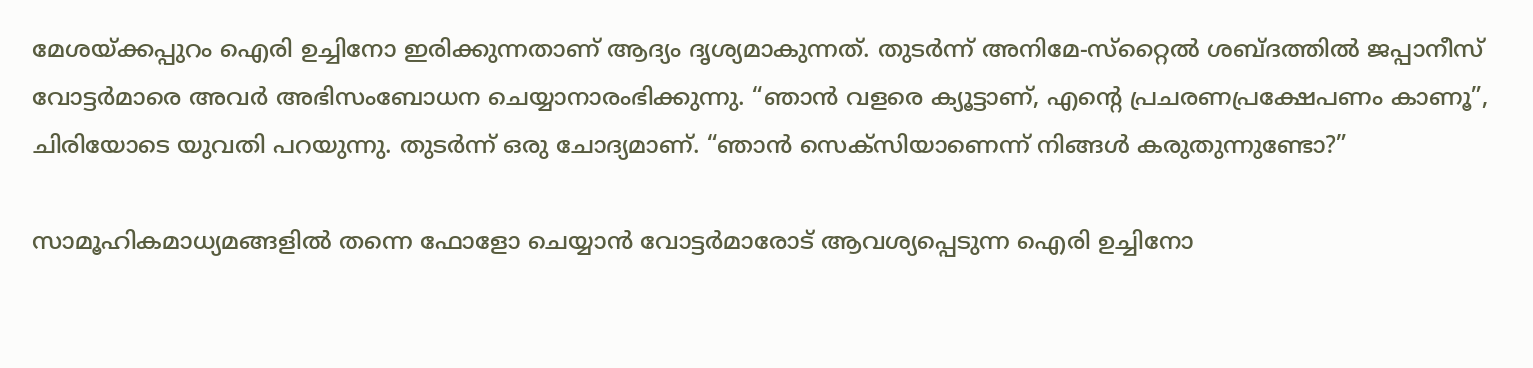മേശയ്ക്കപ്പുറം ഐരി ഉച്ചിനോ ഇരിക്കുന്നതാണ് ആദ്യം ദൃശ്യമാകുന്നത്. തുടര്‍ന്ന് അനിമേ-സ്‌റ്റൈല്‍ ശബ്ദത്തില്‍ ജപ്പാനീസ് വോട്ടര്‍മാരെ അവര്‍ അഭിസംബോധന ചെയ്യാനാരംഭിക്കുന്നു. “ഞാന്‍ വളരെ ക്യൂട്ടാണ്, എന്റെ പ്രചരണപ്രക്ഷേപണം കാണൂ”, ചിരിയോടെ യുവതി പറയുന്നു. തുടര്‍ന്ന് ഒരു ചോദ്യമാണ്. “ഞാന്‍ സെക്‌സിയാണെന്ന് നിങ്ങള്‍ കരുതുന്നുണ്ടോ?”

സാമൂഹികമാധ്യമങ്ങളില്‍ തന്നെ ഫോളോ ചെയ്യാന്‍ വോട്ടര്‍മാരോട് ആവശ്യപ്പെടുന്ന ഐരി ഉച്ചിനോ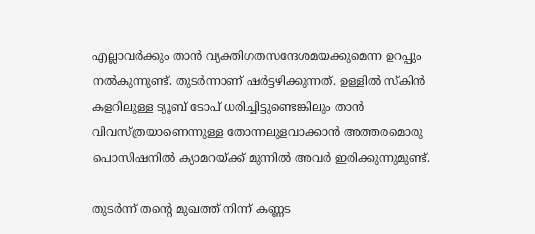എല്ലാവര്‍ക്കും താന്‍ വ്യക്തിഗതസന്ദേശമയക്കുമെന്ന ഉറപ്പും നല്‍കുന്നുണ്ട്. തുടര്‍ന്നാണ് ഷര്‍ട്ടഴിക്കുന്നത്. ഉള്ളില്‍ സ്‌കിന്‍ കളറിലുള്ള ട്യൂബ് ടോപ് ധരിച്ചിട്ടുണ്ടെങ്കിലും താന്‍ വിവസ്ത്രയാണെന്നുള്ള തോന്നലുളവാക്കാന്‍ അത്തരമൊരു പൊസിഷനില്‍ ക്യാമറയ്ക്ക് മുന്നില്‍ അവര്‍ ഇരിക്കുന്നുമുണ്ട്.

തുടർന്ന് തന്റെ മുഖത്ത് നിന്ന് കണ്ണട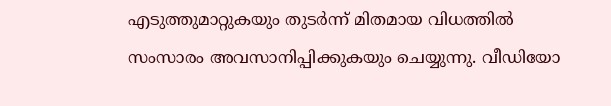എടുത്തുമാറ്റുകയും തുടര്‍ന്ന് മിതമായ വിധത്തില്‍ സംസാരം അവസാനിപ്പിക്കുകയും ചെയ്യുന്നു. വീഡിയോ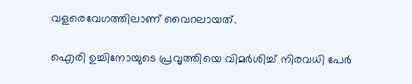വളരെവേഗത്തിലാണ് വൈറലായത്.

ഐരി ഉച്ചിനോയുടെ പ്രവൃത്തിയെ വിമര്‍ശിച്ച് നിരവധി പേര്‍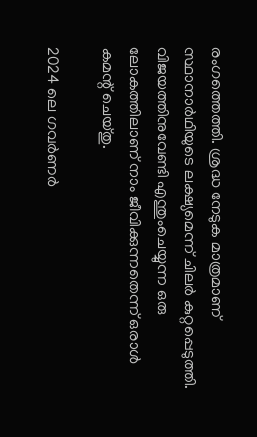രംഗത്തെത്തി. ശ്രദ്ധ നേടുക മാത്രമാണ് സ്ഥാനാര്‍ഥിയുടെ ലക്ഷ്യമെന്ന് ചിലര്‍ കുറ്റപ്പെടുത്തി. വിജയത്തിനുവേണ്ടി എന്തുംചെയ്യുന്ന ഒരു ലോകത്തിലാണ് നാം ജീവിക്കുന്നതെന്ന് ഒരാള്‍ കമന്റ് ചെയ്തു.

2024 ലെ ഗവര്‍ണര്‍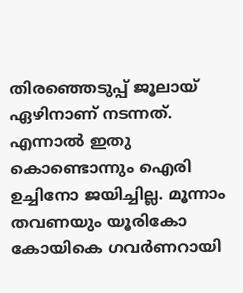തിരഞ്ഞെടുപ്പ് ജൂലായ് ഏഴിനാണ് നടന്നത്. എന്നാൽ ഇതു കൊണ്ടൊന്നും ഐരി ഉച്ചിനോ ജയിച്ചില്ല. മൂന്നാം തവണയും യൂരികോ കോയികെ ഗവര്‍ണറായി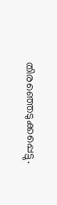തിരഞ്ഞെടുക്കപ്പെട്ടു.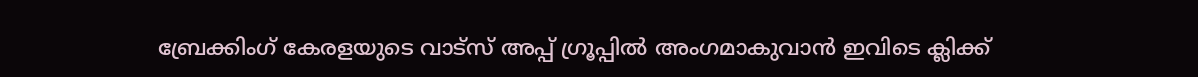ബ്രേക്കിംഗ് കേരളയുടെ വാട്സ് അപ്പ് ഗ്രൂപ്പിൽ അംഗമാകുവാൻ ഇവിടെ ക്ലിക്ക്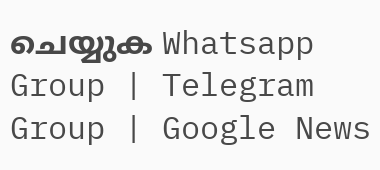ചെയ്യുക Whatsapp Group | Telegram Group | Google News